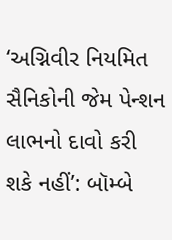‘અગ્નિવીર નિયમિત સૈનિકોની જેમ પેન્શન લાભનો દાવો કરી શકે નહીં’: બૉમ્બે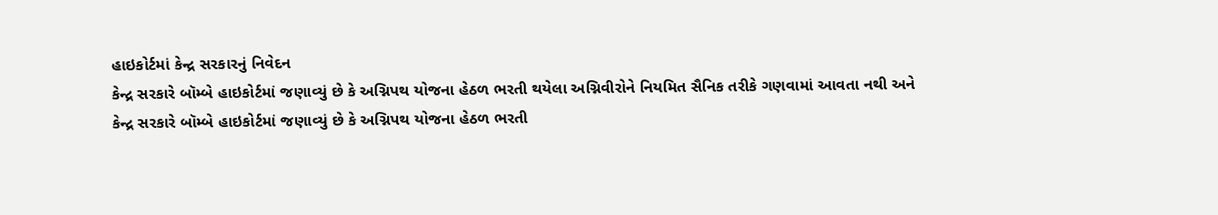હાઇકોર્ટમાં કેન્દ્ર સરકારનું નિવેદન
કેન્દ્ર સરકારે બૉમ્બે હાઇકોર્ટમાં જણાવ્યું છે કે અગ્નિપથ યોજના હેઠળ ભરતી થયેલા અગ્નિવીરોને નિયમિત સૈનિક તરીકે ગણવામાં આવતા નથી અને
કેન્દ્ર સરકારે બૉમ્બે હાઇકોર્ટમાં જણાવ્યું છે કે અગ્નિપથ યોજના હેઠળ ભરતી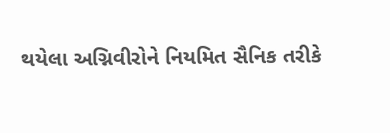થયેલા અગ્નિવીરોને નિયમિત સૈનિક તરીકે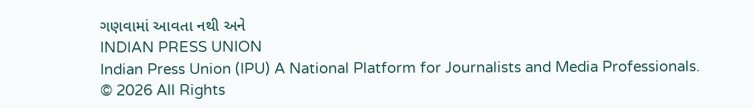ગણવામાં આવતા નથી અને
INDIAN PRESS UNION
Indian Press Union (IPU) A National Platform for Journalists and Media Professionals.
© 2026 All Rights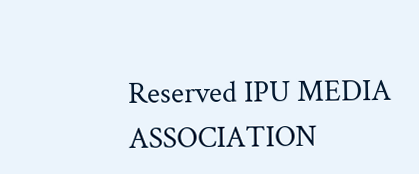Reserved IPU MEDIA ASSOCIATION